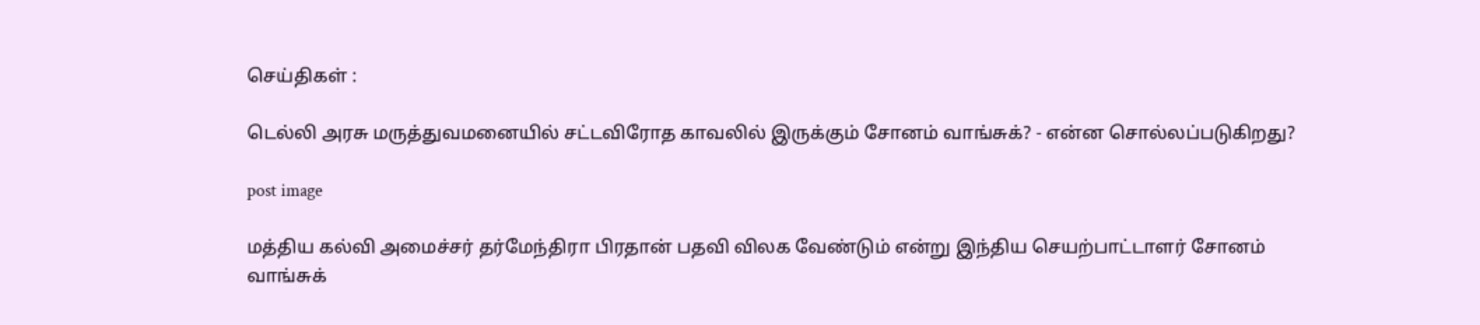செய்திகள் :

டெல்லி அரசு மருத்துவமனையில் சட்டவிரோத காவலில் இருக்கும் சோனம் வாங்சுக்? - என்ன சொல்லப்படுகிறது?

post image

மத்திய கல்வி அமைச்சர் தர்மேந்திரா பிரதான் பதவி விலக வேண்டும் என்று இந்திய செயற்பாட்டாளர் சோனம் வாங்சுக்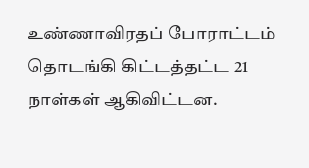உண்ணாவிரதப் போராட்டம் தொடங்கி கிட்டத்தட்ட 21 நாள்கள் ஆகிவிட்டன.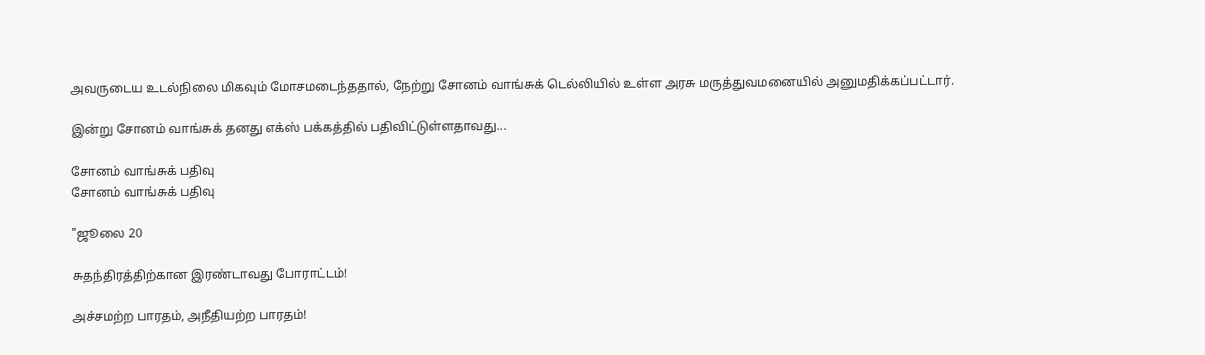அவருடைய உடல்நிலை மிகவும் மோசமடைந்ததால், நேற்று சோனம் வாங்சுக் டெல்லியில் உள்ள அரசு மருத்துவமனையில் அனுமதிக்கப்பட்டார்.

இன்று சோனம் வாங்சுக் தனது எக்ஸ் பக்கத்தில் பதிவிட்டுள்ளதாவது...

சோனம் வாங்சுக் பதிவு
சோனம் வாங்சுக் பதிவு

"ஜூலை 20

சுதந்திரத்திற்கான இரண்டாவது போராட்டம்!

அச்சமற்ற பாரதம், அநீதியற்ற பாரதம்!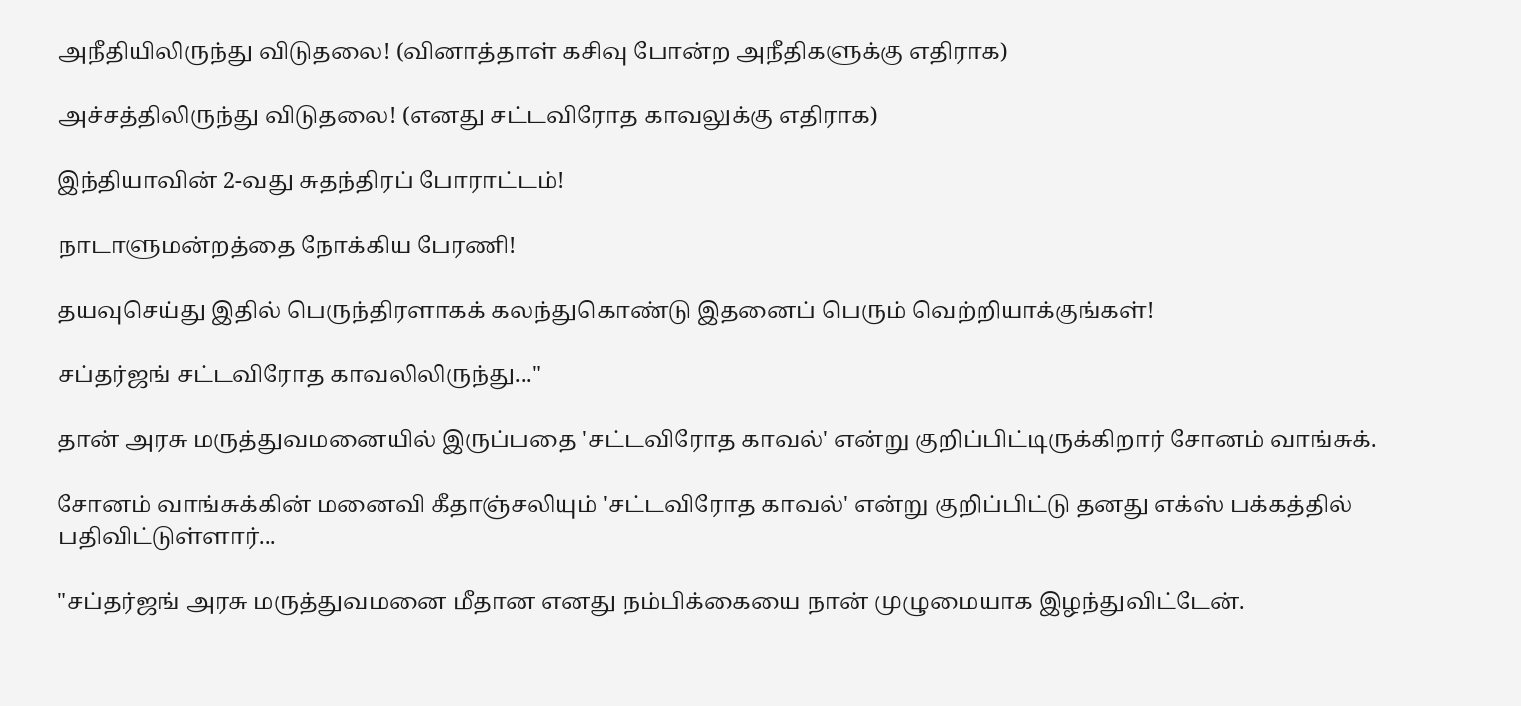அநீதியிலிருந்து விடுதலை! (வினாத்தாள் கசிவு போன்ற அநீதிகளுக்கு எதிராக)

அச்சத்திலிருந்து விடுதலை! (எனது சட்டவிரோத காவலுக்கு எதிராக)

இந்தியாவின் 2-வது சுதந்திரப் போராட்டம்!

நாடாளுமன்றத்தை நோக்கிய பேரணி!

தயவுசெய்து இதில் பெருந்திரளாகக் கலந்துகொண்டு இதனைப் பெரும் வெற்றியாக்குங்கள்!

சப்தர்ஜங் சட்டவிரோத காவலிலிருந்து..."

தான் அரசு மருத்துவமனையில் இருப்பதை 'சட்டவிரோத காவல்' என்று குறிப்பிட்டிருக்கிறார் சோனம் வாங்சுக்.

சோனம் வாங்சுக்கின் மனைவி கீதாஞ்சலியும் 'சட்டவிரோத காவல்' என்று குறிப்பிட்டு தனது எக்ஸ் பக்கத்தில் பதிவிட்டுள்ளார்...

"சப்தர்ஜங் அரசு மருத்துவமனை மீதான எனது நம்பிக்கையை நான் முழுமையாக இழந்துவிட்டேன்.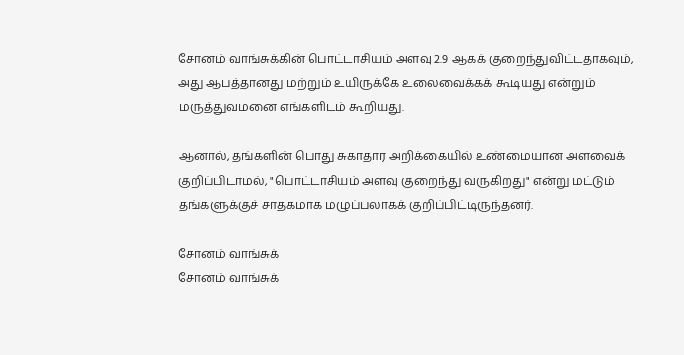சோனம் வாங்சுக்கின் பொட்டாசியம் அளவு 2.9 ஆகக் குறைந்துவிட்டதாகவும், அது ஆபத்தானது மற்றும் உயிருக்கே உலைவைக்கக் கூடியது என்றும் மருத்துவமனை எங்களிடம் கூறியது.

ஆனால், தங்களின் பொது சுகாதார அறிக்கையில் உண்மையான அளவைக் குறிப்பிடாமல், "பொட்டாசியம் அளவு குறைந்து வருகிறது" என்று மட்டும் தங்களுக்குச் சாதகமாக மழுப்பலாகக் குறிப்பிட்டிருந்தனர்.

சோனம் வாங்சுக்
சோனம் வாங்சுக்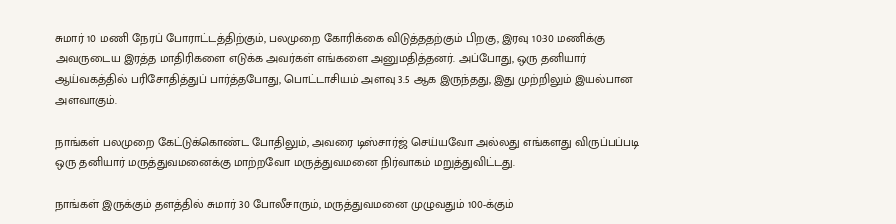சுமார் 10 மணி நேரப் போராட்டத்திற்கும், பலமுறை கோரிக்கை விடுத்ததற்கும் பிறகு, இரவு 10:30 மணிக்கு அவருடைய இரத்த மாதிரிகளை எடுக்க அவர்கள் எங்களை அனுமதித்தனர். அப்போது, ஒரு தனியார் ஆய்வகத்தில் பரிசோதித்துப் பார்த்தபோது, பொட்டாசியம் அளவு 3.5 ஆக இருந்தது, இது முற்றிலும் இயல்பான அளவாகும்.

நாங்கள் பலமுறை கேட்டுக்கொண்ட போதிலும், அவரை டிஸ்சார்ஜ் செய்யவோ அல்லது எங்களது விருப்பப்படி ஒரு தனியார் மருத்துவமனைக்கு மாற்றவோ மருத்துவமனை நிர்வாகம் மறுத்துவிட்டது.

நாங்கள் இருக்கும் தளத்தில் சுமார் 30 போலீசாரும், மருத்துவமனை முழுவதும் 100-க்கும்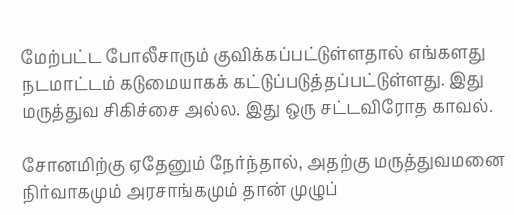மேற்பட்ட போலீசாரும் குவிக்கப்பட்டுள்ளதால் எங்களது நடமாட்டம் கடுமையாகக் கட்டுப்படுத்தப்பட்டுள்ளது. இது மருத்துவ சிகிச்சை அல்ல. இது ஒரு சட்டவிரோத காவல்.

சோனமிற்கு ஏதேனும் நேர்ந்தால், அதற்கு மருத்துவமனை நிர்வாகமும் அரசாங்கமும் தான் முழுப்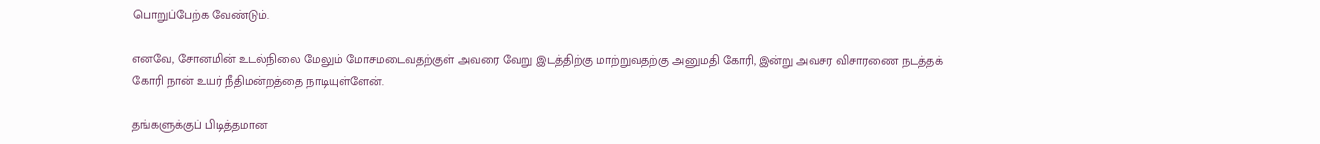பொறுப்பேற்க வேண்டும்.

எனவே, சோனமின் உடல்நிலை மேலும் மோசமடைவதற்குள் அவரை வேறு இடத்திற்கு மாற்றுவதற்கு அனுமதி கோரி, இன்று அவசர விசாரணை நடத்தக் கோரி நான் உயர் நீதிமன்றத்தை நாடியுள்ளேன்.

தங்களுக்குப் பிடித்தமான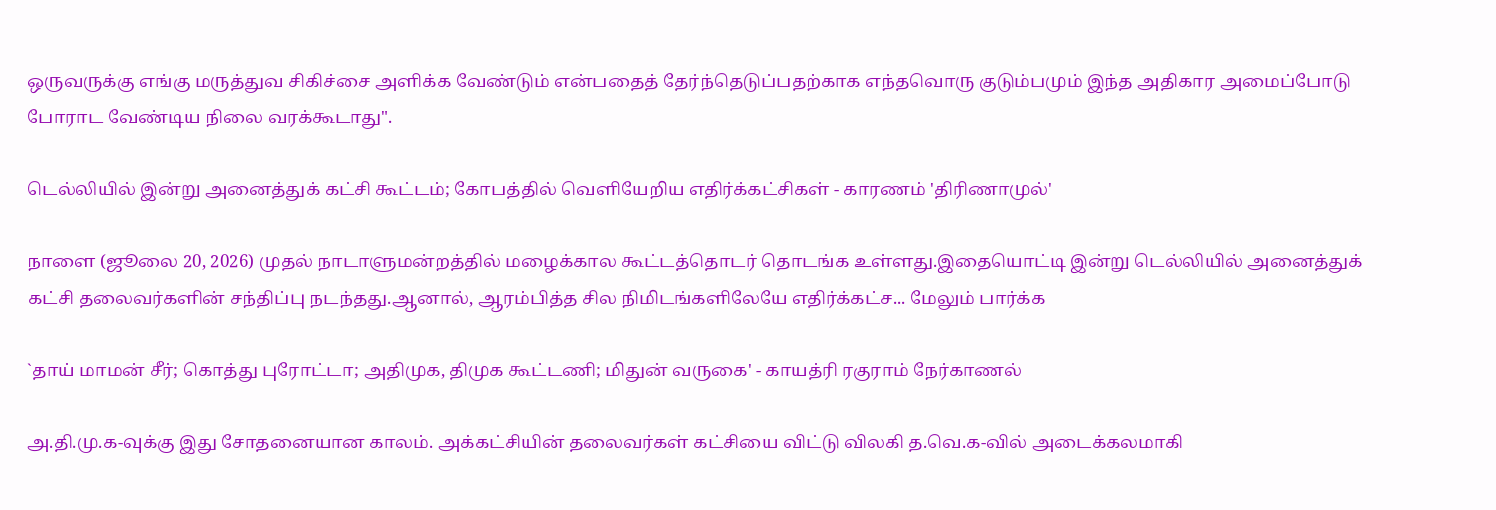ஒருவருக்கு எங்கு மருத்துவ சிகிச்சை அளிக்க வேண்டும் என்பதைத் தேர்ந்தெடுப்பதற்காக எந்தவொரு குடும்பமும் இந்த அதிகார அமைப்போடு போராட வேண்டிய நிலை வரக்கூடாது".

டெல்லியில் இன்று அனைத்துக் கட்சி கூட்டம்; கோபத்தில் வெளியேறிய எதிர்க்கட்சிகள் - காரணம் 'திரிணாமுல்'

நாளை (ஜூலை 20, 2026) முதல் நாடாளுமன்றத்தில் மழைக்கால கூட்டத்தொடர் தொடங்க உள்ளது.இதையொட்டி இன்று டெல்லியில் அனைத்துக் கட்சி தலைவர்களின் சந்திப்பு நடந்தது.ஆனால், ஆரம்பித்த சில நிமிடங்களிலேயே எதிர்க்கட்ச... மேலும் பார்க்க

`தாய் மாமன் சீர்; கொத்து புரோட்டா; அதிமுக, திமுக கூட்டணி; மிதுன் வருகை' - காயத்ரி ரகுராம் நேர்காணல்

அ.தி.மு.க-வுக்கு இது சோதனையான காலம். அக்கட்சியின் தலைவர்கள் கட்சியை விட்டு விலகி த.வெ.க-வில் அடைக்கலமாகி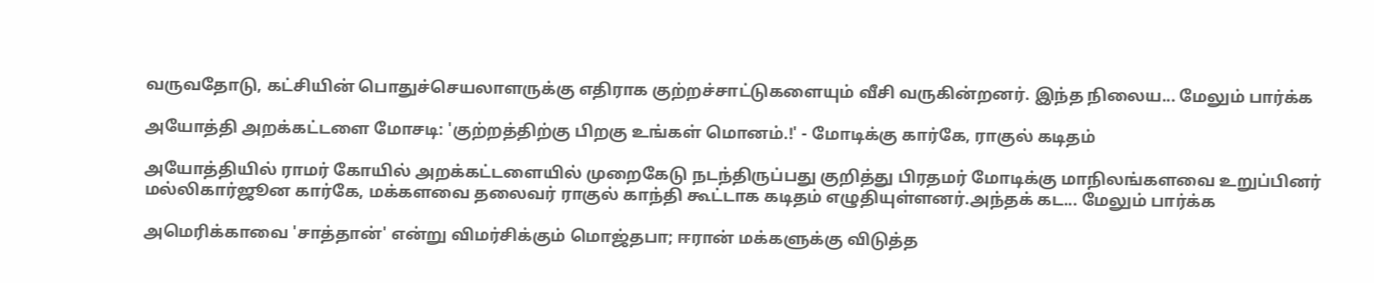வருவதோடு, கட்சியின் பொதுச்செயலாளருக்கு எதிராக குற்றச்சாட்டுகளையும் வீசி வருகின்றனர். இந்த நிலைய... மேலும் பார்க்க

அயோத்தி அறக்கட்டளை மோசடி: 'குற்றத்திற்கு பிறகு உங்கள் மொனம்.!' - மோடிக்கு கார்கே, ராகுல் கடிதம்

அயோத்தியில் ராமர் கோயில் அறக்கட்டளையில் முறைகேடு நடந்திருப்பது குறித்து பிரதமர் மோடிக்கு மாநிலங்களவை உறுப்பினர் மல்லிகார்ஜூன கார்கே, மக்களவை தலைவர் ராகுல் காந்தி கூட்டாக கடிதம் எழுதியுள்ளனர்.அந்தக் கட... மேலும் பார்க்க

அமெரிக்காவை 'சாத்தான்' என்று விமர்சிக்கும் மொஜ்தபா; ஈரான் மக்களுக்கு விடுத்த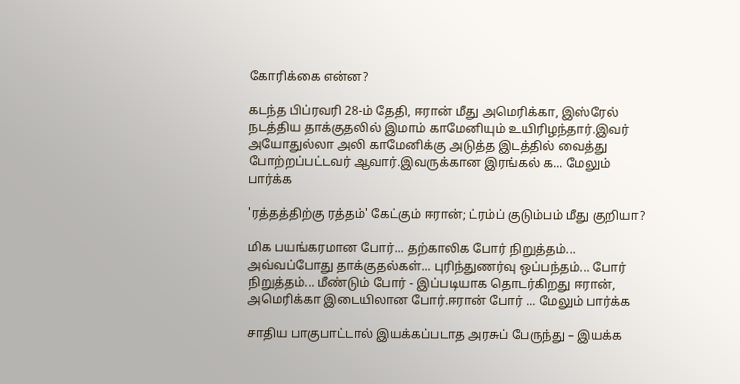கோரிக்கை என்ன?

கடந்த பிப்ரவரி 28-ம் தேதி, ஈரான் மீது அமெரிக்கா, இஸ்ரேல் நடத்திய தாக்குதலில் இமாம் காமேனியும் உயிரிழந்தார்.இவர் அயோதுல்லா அலி காமேனிக்கு அடுத்த இடத்தில் வைத்து போற்றப்பட்டவர் ஆவார்.இவருக்கான இரங்கல் க... மேலும் பார்க்க

'ரத்தத்திற்கு ரத்தம்' கேட்கும் ஈரான்; ட்ரம்ப் குடும்பம் மீது குறியா?

மிக பயங்கரமான போர்... தற்காலிக போர் நிறுத்தம்... அவ்வப்போது தாக்குதல்கள்... புரிந்துணர்வு ஒப்பந்தம்... போர் நிறுத்தம்... மீண்டும் போர் - இப்படியாக தொடர்கிறது ஈரான், அமெரிக்கா இடையிலான போர்.ஈரான் போர் ... மேலும் பார்க்க

சாதிய பாகுபாட்டால் இயக்கப்படாத அரசுப் பேருந்து – இயக்க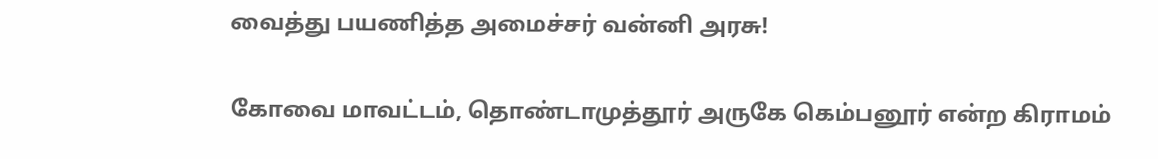வைத்து பயணித்த அமைச்சர் வன்னி அரசு!

கோவை மாவட்டம், தொண்டாமுத்தூர் அருகே கெம்பனூர் என்ற கிராமம்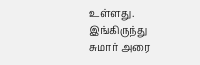உள்ளது. இங்கிருந்து சுமார் அரை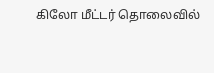கிலோ மீட்டர் தொலைவில்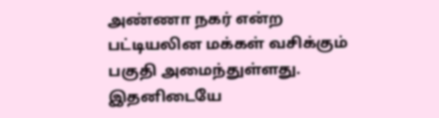அண்ணா நகர் என்ற பட்டியலின மக்கள் வசிக்கும் பகுதி அமைந்துள்ளது. இதனிடையே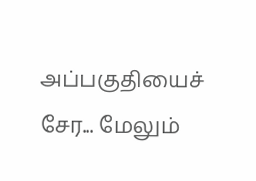அப்பகுதியைச் சேர... மேலும்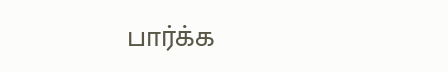பார்க்க